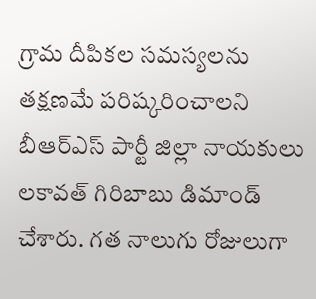గ్రామ దీపికల సమస్యలను తక్షణమే పరిష్కరించాలని బీఆర్ఎస్ పార్టీ జిల్లా నాయకులు లకావత్ గిరిబాబు డిమాండ్ చేశారు. గత నాలుగు రోజులుగా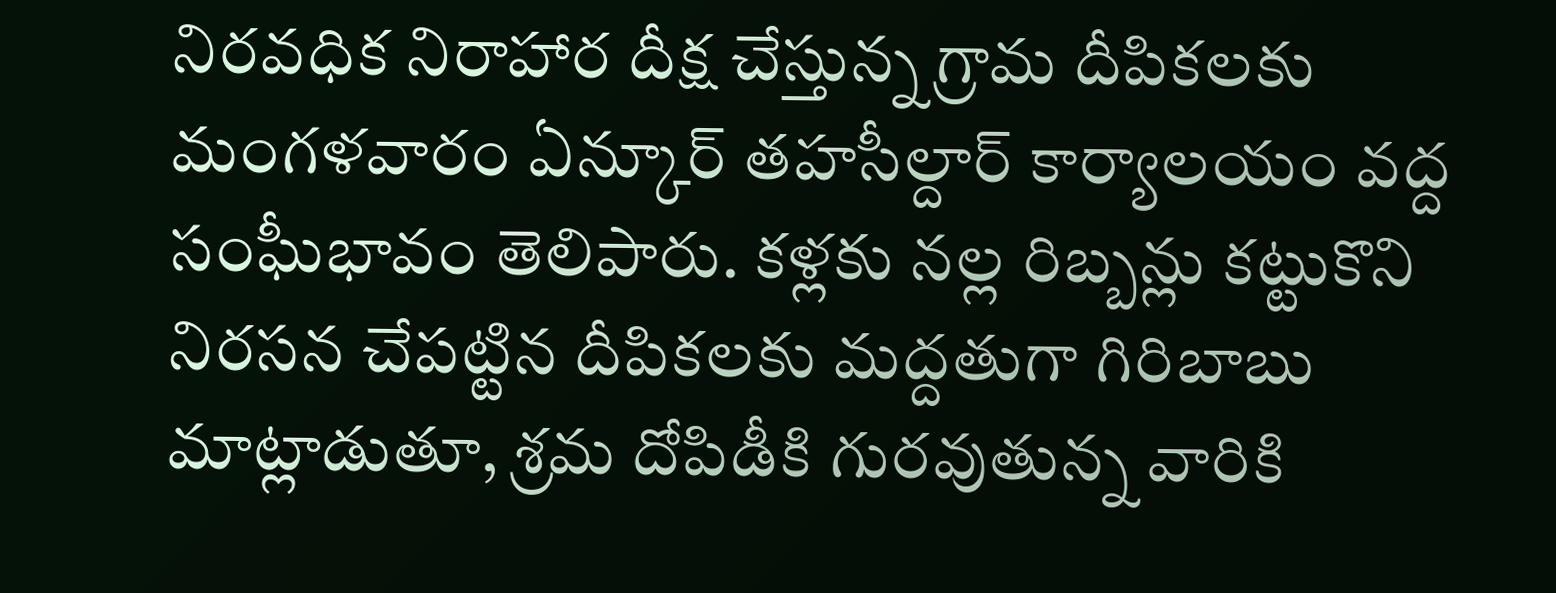నిరవధిక నిరాహార దీక్ష చేస్తున్న గ్రామ దీపికలకు మంగళవారం ఏన్కూర్ తహసీల్దార్ కార్యాలయం వద్ద సంఘీభావం తెలిపారు. కళ్లకు నల్ల రిబ్బన్లు కట్టుకొని నిరసన చేపట్టిన దీపికలకు మద్దతుగా గిరిబాబు మాట్లాడుతూ, శ్రమ దోపిడీకి గురవుతున్న వారికి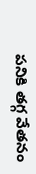పనికి తగ్గ వేతనం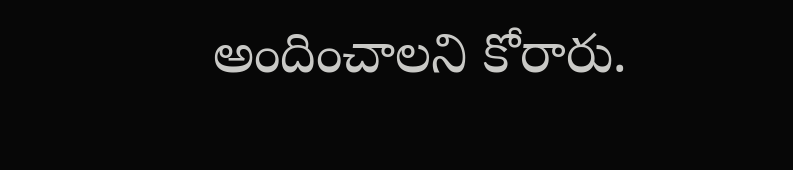అందించాలని కోరారు.